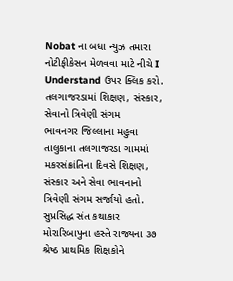Nobat ના બધા ન્યુઝ તમારા નોટીફીકેસન મેળવવા માટે નીચે I Understand ઉપર ક્લિક કરો.
તલગાજરડામાં શિક્ષણ, સંસ્કાર, સેવાનો ત્રિવેણી સંગમ
ભાવનગર જિલ્લાના મહુવા તાલુકાના તલગાજરડા ગામમાં મકરસંક્રાંતિના દિવસે શિક્ષણ, સંસ્કાર અને સેવા ભાવનાનો ત્રિવેણી સંગમ સર્જાયો હતો. સુપ્રસિદ્ધ સંત કથાકાર મોરારિબાપુના હસ્તે રાજ્યના ૩૭ શ્રેષ્ઠ પ્રાથમિક શિક્ષકોને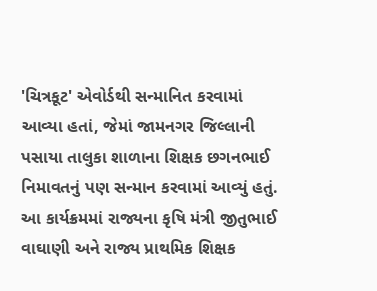'ચિત્રકૂટ' એવોર્ડથી સન્માનિત કરવામાં આવ્યા હતાં, જેમાં જામનગર જિલ્લાની પસાયા તાલુકા શાળાના શિક્ષક છગનભાઈ નિમાવતનું પણ સન્માન કરવામાં આવ્યું હતું. આ કાર્યક્રમમાં રાજ્યના કૃષિ મંત્રી જીતુભાઈ વાઘાણી અને રાજ્ય પ્રાથમિક શિક્ષક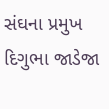સંઘના પ્રમુખ દિગુભા જાડેજા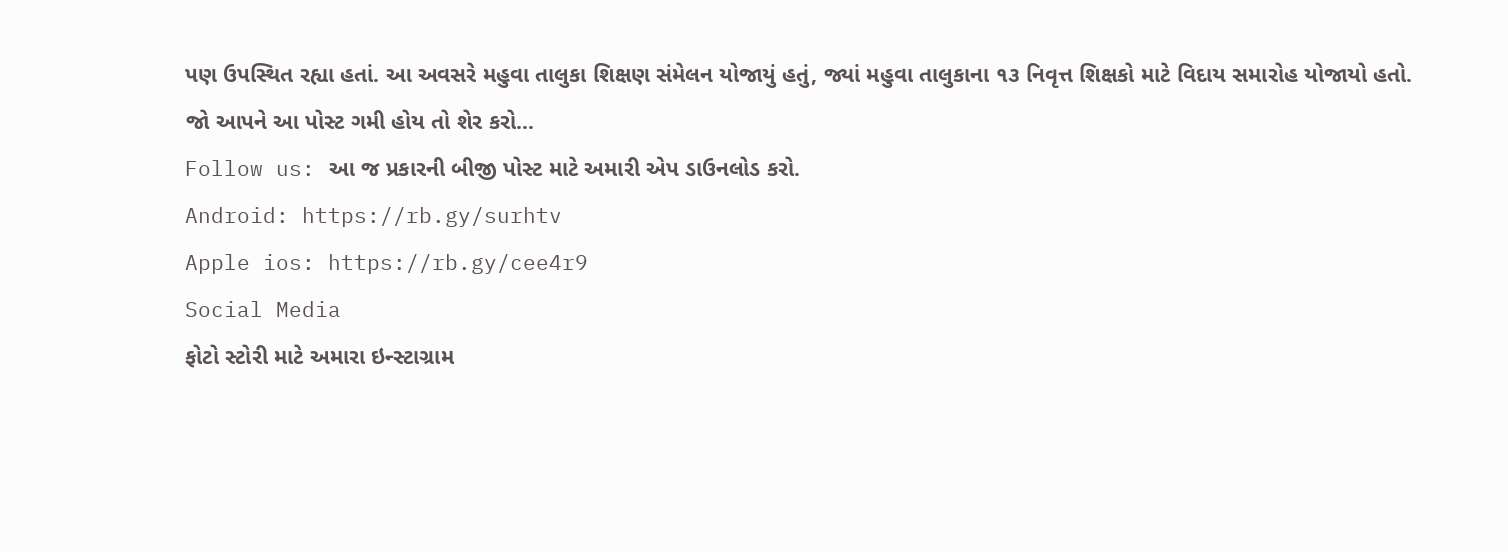પણ ઉપસ્થિત રહ્યા હતાં. આ અવસરે મહુવા તાલુકા શિક્ષણ સંમેલન યોજાયું હતું, જ્યાં મહુવા તાલુકાના ૧૩ નિવૃત્ત શિક્ષકો માટે વિદાય સમારોહ યોજાયો હતો.
જો આપને આ પોસ્ટ ગમી હોય તો શેર કરો...
Follow us: આ જ પ્રકારની બીજી પોસ્ટ માટે અમારી એપ ડાઉનલોડ કરો.
Android: https://rb.gy/surhtv
Apple ios: https://rb.gy/cee4r9
Social Media
ફોટો સ્ટોરી માટે અમારા ઇન્સ્ટાગ્રામ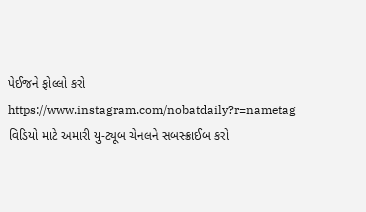પેઈજને ફોલ્લો કરો
https://www.instagram.com/nobatdaily?r=nametag
વિડિયો માટે અમારી યુ-ટ્યૂબ ચેનલને સબસ્ક્રાઈબ કરો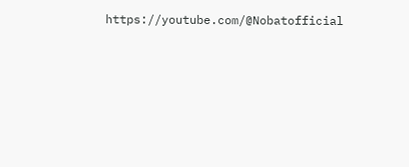https://youtube.com/@Nobatofficial